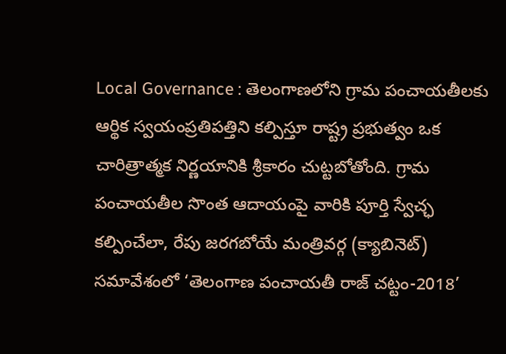Local Governance : తెలంగాణలోని గ్రామ పంచాయతీలకు ఆర్థిక స్వయంప్రతిపత్తిని కల్పిస్తూ రాష్ట్ర ప్రభుత్వం ఒక చారిత్రాత్మక నిర్ణయానికి శ్రీకారం చుట్టబోతోంది. గ్రామ పంచాయతీల సొంత ఆదాయంపై వారికి పూర్తి స్వేచ్ఛ కల్పించేలా, రేపు జరగబోయే మంత్రివర్గ (క్యాబినెట్) సమావేశంలో ‘తెలంగాణ పంచాయతీ రాజ్ చట్టం-2018’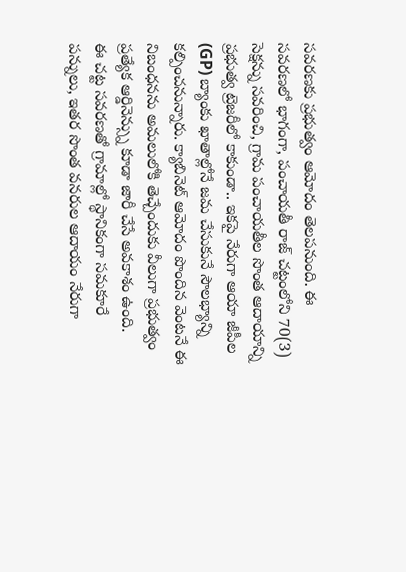సవరణకు ప్రభుత్వం ఆమోదం తెలపనుంది. ఈ సవరణలో భాగంగా, పంచాయతీ రాజ్ చట్టంలోని 70(3) సెక్షన్ను సవరించి, గ్రామ పంచాయతీల సొంత ఆదాయాన్ని ప్రభుత్వ ట్రెజరీలో కాకుండా.. ఇకపై నేరుగా ఆయా జీపీల (GP) బ్యాంకు ఖాతాల్లోనే జమ చేసుకునే సౌలభ్యాన్ని కల్పించనున్నారు. క్యాబినెట్ ఆమోదం పొందిన వెంటనే ఈ నిబంధనను అమలులోకి తెచ్చేందుకు వీలుగా ప్రభుత్వం ప్రత్యేక ఆర్డినెన్స్ను కూడా జారీ చేసే అవకాశం ఉంది.
ఈ చట్ట సవరణతో గ్రామాల్లో స్థానికంగా సమకూరే పన్నులు, ఇతర సొంత వనరుల ఆదాయం నేరుగా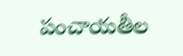పంచాయతీల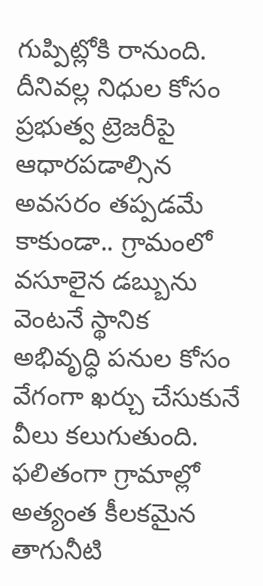గుప్పిట్లోకి రానుంది. దీనివల్ల నిధుల కోసం ప్రభుత్వ ట్రెజరీపై ఆధారపడాల్సిన అవసరం తప్పడమే కాకుండా.. గ్రామంలో వసూలైన డబ్బును వెంటనే స్థానిక అభివృద్ధి పనుల కోసం వేగంగా ఖర్చు చేసుకునే వీలు కలుగుతుంది. ఫలితంగా గ్రామాల్లో అత్యంత కీలకమైన తాగునీటి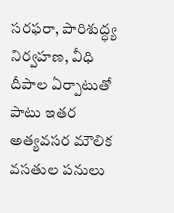సరఫరా, పారిశుద్ధ్య నిర్వహణ, వీధి దీపాల ఏర్పాటుతో పాటు ఇతర అత్యవసర మౌలిక వసతుల పనులు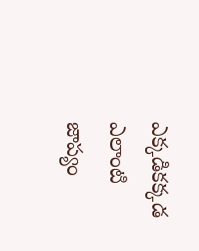ఎక్కడికక్కడ ఎలాంటి జాప్యం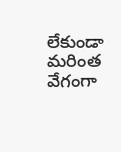లేకుండా మరింత వేగంగా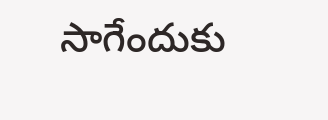సాగేందుకు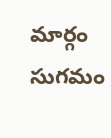మార్గం సుగమం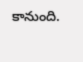కానుంది.